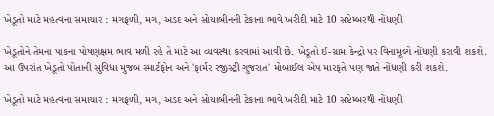ખેડૂતો માટે મહત્વના સમાચાર : મગફળી, મગ, અડદ અને સોયાબીનની ટેકાના ભાવે ખરીદી માટે 10 સપ્ટેમ્બરથી નોંધણી

ખેડૂતોને તેમના પાકના પોષણક્ષમ ભાવ મળી રહે તે માટે આ વ્યવસ્થા કરવામાં આવી છે. ખેડૂતો ઈ-ગ્રામ કેન્દ્રો પર વિનામૂલ્યે નોંધણી કરાવી શકશે. આ ઉપરાંત ખેડૂતો પોતાની સુવિધા મુજબ સ્માર્ટફોન અને 'ફાર્મર રજીસ્ટ્રી ગુજરાત' મોબાઈલ એપ મારફતે પણ જાતે નોંધણી કરી શકશે.

ખેડૂતો માટે મહત્વના સમાચાર : મગફળી, મગ, અડદ અને સોયાબીનની ટેકાના ભાવે ખરીદી માટે 10 સપ્ટેમ્બરથી નોંધણી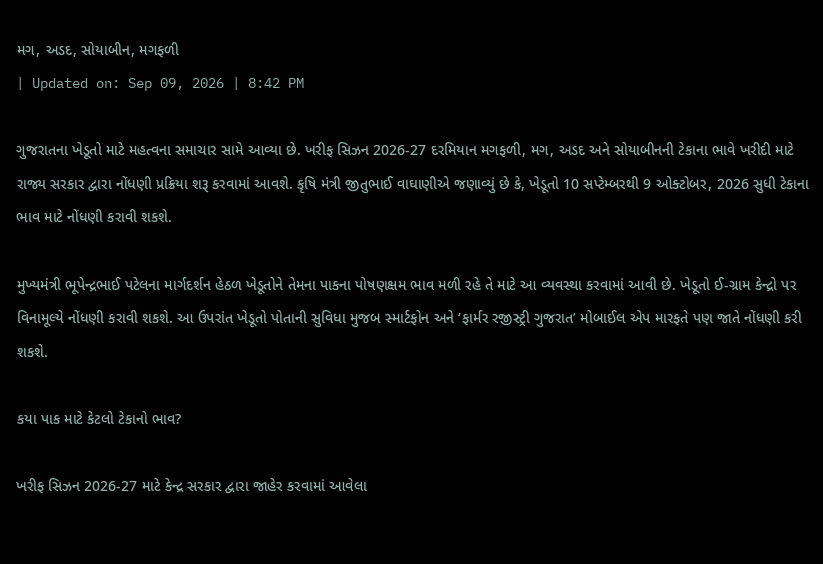મગ, અડદ, સોયાબીન, મગફળી
| Updated on: Sep 09, 2026 | 8:42 PM

ગુજરાતના ખેડૂતો માટે મહત્વના સમાચાર સામે આવ્યા છે. ખરીફ સિઝન 2026-27 દરમિયાન મગફળી, મગ, અડદ અને સોયાબીનની ટેકાના ભાવે ખરીદી માટે રાજ્ય સરકાર દ્વારા નોંધણી પ્રક્રિયા શરૂ કરવામાં આવશે. કૃષિ મંત્રી જીતુભાઈ વાઘાણીએ જણાવ્યું છે કે, ખેડૂતો 10 સપ્ટેમ્બરથી 9 ઓક્ટોબર, 2026 સુધી ટેકાના ભાવ માટે નોંધણી કરાવી શકશે.

મુખ્યમંત્રી ભૂપેન્દ્રભાઈ પટેલના માર્ગદર્શન હેઠળ ખેડૂતોને તેમના પાકના પોષણક્ષમ ભાવ મળી રહે તે માટે આ વ્યવસ્થા કરવામાં આવી છે. ખેડૂતો ઈ-ગ્રામ કેન્દ્રો પર વિનામૂલ્યે નોંધણી કરાવી શકશે. આ ઉપરાંત ખેડૂતો પોતાની સુવિધા મુજબ સ્માર્ટફોન અને ‘ફાર્મર રજીસ્ટ્રી ગુજરાત’ મોબાઈલ એપ મારફતે પણ જાતે નોંધણી કરી શકશે.

કયા પાક માટે કેટલો ટેકાનો ભાવ?

ખરીફ સિઝન 2026-27 માટે કેન્દ્ર સરકાર દ્વારા જાહેર કરવામાં આવેલા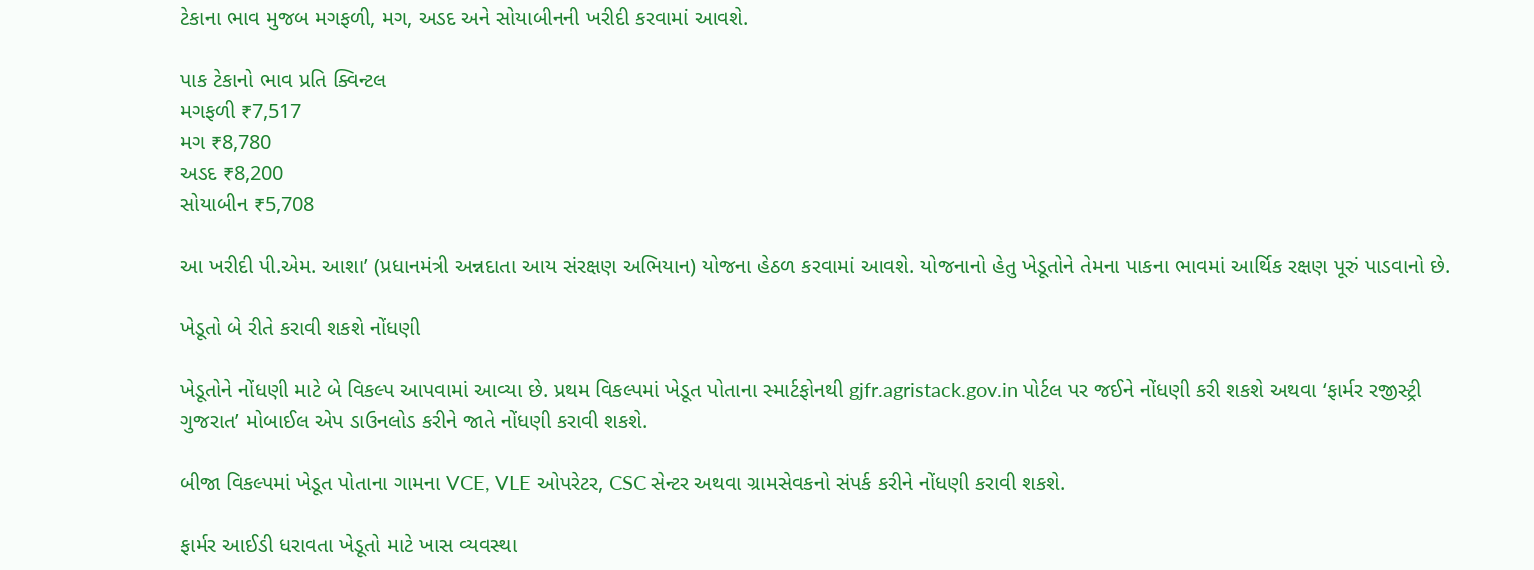ટેકાના ભાવ મુજબ મગફળી, મગ, અડદ અને સોયાબીનની ખરીદી કરવામાં આવશે.

પાક ટેકાનો ભાવ પ્રતિ ક્વિન્ટલ
મગફળી ₹7,517
મગ ₹8,780
અડદ ₹8,200
સોયાબીન ₹5,708

આ ખરીદી પી.એમ. આશા’ (પ્રધાનમંત્રી અન્નદાતા આય સંરક્ષણ અભિયાન) યોજના હેઠળ કરવામાં આવશે. યોજનાનો હેતુ ખેડૂતોને તેમના પાકના ભાવમાં આર્થિક રક્ષણ પૂરું પાડવાનો છે.

ખેડૂતો બે રીતે કરાવી શકશે નોંધણી

ખેડૂતોને નોંધણી માટે બે વિકલ્પ આપવામાં આવ્યા છે. પ્રથમ વિકલ્પમાં ખેડૂત પોતાના સ્માર્ટફોનથી gjfr.agristack.gov.in પોર્ટલ પર જઈને નોંધણી કરી શકશે અથવા ‘ફાર્મર રજીસ્ટ્રી ગુજરાત’ મોબાઈલ એપ ડાઉનલોડ કરીને જાતે નોંધણી કરાવી શકશે.

બીજા વિકલ્પમાં ખેડૂત પોતાના ગામના VCE, VLE ઓપરેટર, CSC સેન્ટર અથવા ગ્રામસેવકનો સંપર્ક કરીને નોંધણી કરાવી શકશે.

ફાર્મર આઈડી ધરાવતા ખેડૂતો માટે ખાસ વ્યવસ્થા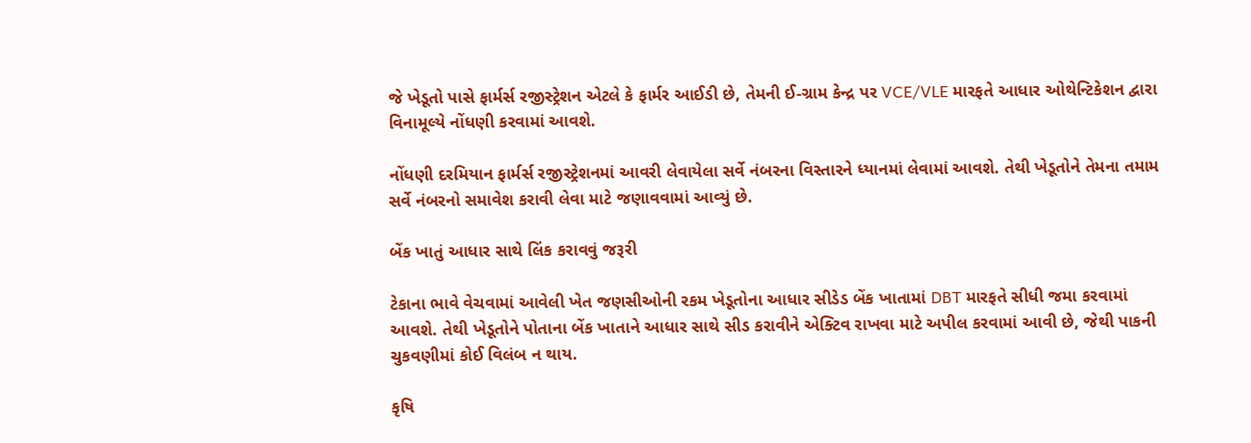જે ખેડૂતો પાસે ફાર્મર્સ રજીસ્ટ્રેશન એટલે કે ફાર્મર આઈડી છે, તેમની ઈ-ગ્રામ કેન્દ્ર પર VCE/VLE મારફતે આધાર ઓથેન્ટિકેશન દ્વારા વિનામૂલ્યે નોંધણી કરવામાં આવશે.

નોંધણી દરમિયાન ફાર્મર્સ રજીસ્ટ્રેશનમાં આવરી લેવાયેલા સર્વે નંબરના વિસ્તારને ધ્યાનમાં લેવામાં આવશે. તેથી ખેડૂતોને તેમના તમામ સર્વે નંબરનો સમાવેશ કરાવી લેવા માટે જણાવવામાં આવ્યું છે.

બેંક ખાતું આધાર સાથે લિંક કરાવવું જરૂરી

ટેકાના ભાવે વેચવામાં આવેલી ખેત જણસીઓની રકમ ખેડૂતોના આધાર સીડેડ બેંક ખાતામાં DBT મારફતે સીધી જમા કરવામાં આવશે. તેથી ખેડૂતોને પોતાના બેંક ખાતાને આધાર સાથે સીડ કરાવીને એક્ટિવ રાખવા માટે અપીલ કરવામાં આવી છે, જેથી પાકની ચુકવણીમાં કોઈ વિલંબ ન થાય.

કૃષિ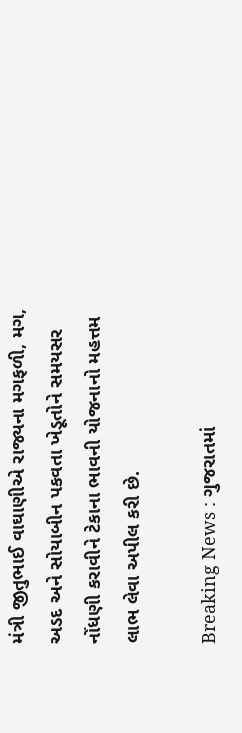મંત્રી જીતુભાઈ વાઘાણીએ રાજ્યના મગફળી, મગ, અડદ અને સોયાબીન પકવતા ખેડૂતોને સમયસર નોંધણી કરાવીને ટેકાના ભાવની યોજનાનો મહત્તમ લાભ લેવા અપીલ કરી છે.

Breaking News : ગુજરાતમાં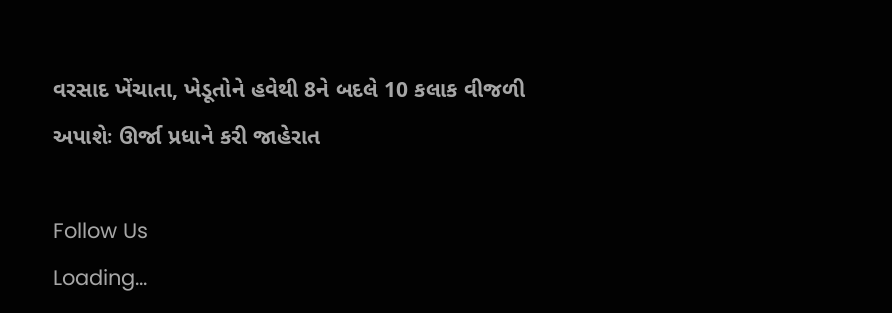વરસાદ ખેંચાતા, ખેડૂતોને હવેથી 8ને બદલે 10 કલાક વીજળી અપાશેઃ ઊર્જા પ્રધાને કરી જાહેરાત

Follow Us
Loading...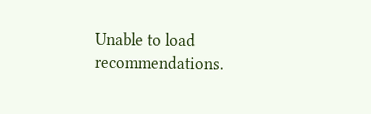Unable to load recommendations.